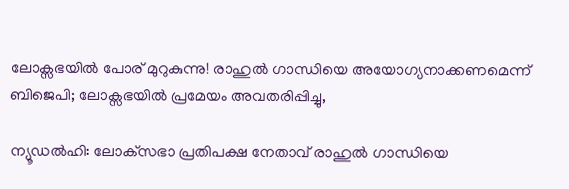ലോക്സഭയിൽ പോര് മുറുകുന്നു! രാഹുൽ ഗാന്ധിയെ അയോഗ്യനാക്കണമെന്ന് ബിജെപി; ലോക്സഭയിൽ പ്രമേയം അവതരിപ്പിച്ചു,

ന്യൂഡൽഹി: ലോക്‌സഭാ പ്രതിപക്ഷ നേതാവ് രാഹുൽ ഗാന്ധിയെ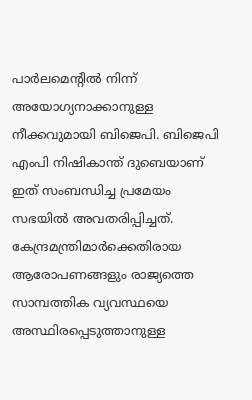പാർലമെന്റിൽ നിന്ന് അയോഗ്യനാക്കാനുള്ള നീക്കവുമായി ബിജെപി. ബിജെപി എംപി നിഷികാന്ത് ദുബെയാണ് ഇത് സംബന്ധിച്ച പ്രമേയം സഭയിൽ അവതരിപ്പിച്ചത്. കേന്ദ്രമന്ത്രിമാർക്കെതിരായ ആരോപണങ്ങളും രാജ്യത്തെ സാമ്പത്തിക വ്യവസ്ഥയെ അസ്ഥിരപ്പെടുത്താനുള്ള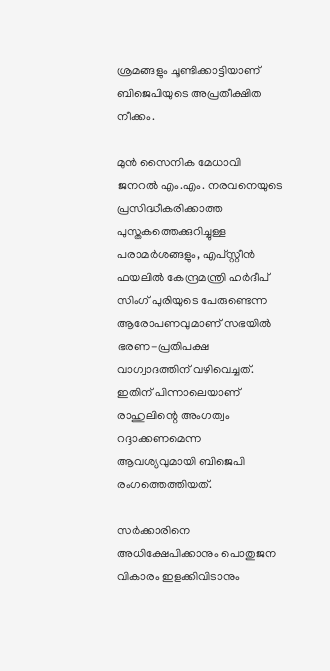ശ്രമങ്ങളും ചൂണ്ടിക്കാട്ടിയാണ് ബിജെപിയുടെ അപ്രതീക്ഷിത നീക്കം.

മുൻ സൈനിക മേധാവി ജനറൽ എം.എം. നരവനെയുടെ പ്രസിദ്ധീകരിക്കാത്ത പുസ്തകത്തെക്കുറിച്ചുള്ള പരാമർശങ്ങളും, എപ്‌സ്റ്റീൻ ഫയലിൽ കേന്ദ്രമന്ത്രി ഹർദീപ് സിംഗ് പുരിയുടെ പേരുണ്ടെന്ന ആരോപണവുമാണ് സഭയിൽ ഭരണ-പ്രതിപക്ഷ വാഗ്വാദത്തിന് വഴിവെച്ചത്. ഇതിന് പിന്നാലെയാണ് രാഹുലിന്റെ അംഗത്വം റദ്ദാക്കണമെന്ന ആവശ്യവുമായി ബിജെപി രംഗത്തെത്തിയത്.

സർക്കാരിനെ അധിക്ഷേപിക്കാനും പൊതുജന വികാരം ഇളക്കിവിടാനും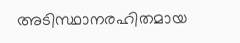അടിസ്ഥാനരഹിതമായ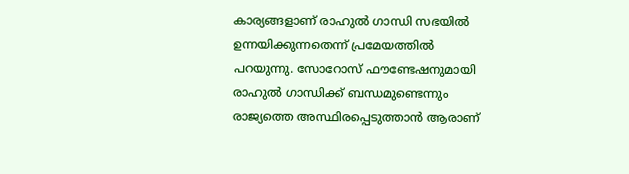കാര്യങ്ങളാണ് രാഹുൽ ഗാന്ധി സഭയിൽ ഉന്നയിക്കുന്നതെന്ന് പ്രമേയത്തിൽ പറയുന്നു. സോറോസ് ഫൗണ്ടേഷനുമായി രാഹുൽ ഗാന്ധിക്ക് ബന്ധമുണ്ടെന്നും രാജ്യത്തെ അസ്ഥിരപ്പെടുത്താൻ ആരാണ്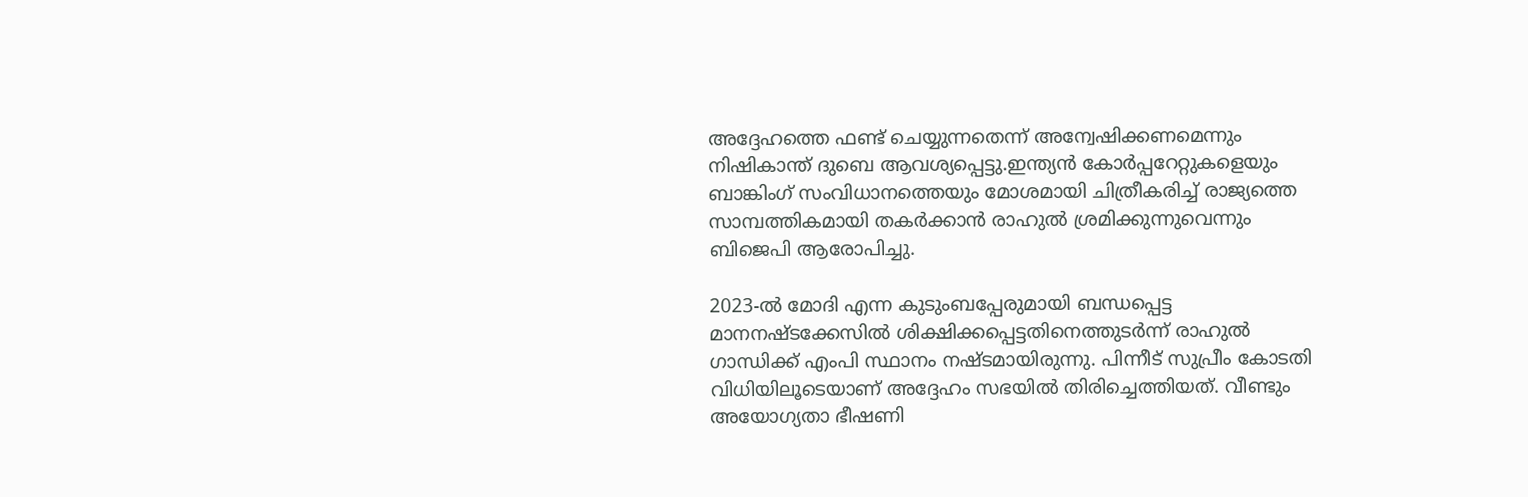അദ്ദേഹത്തെ ഫണ്ട് ചെയ്യുന്നതെന്ന് അന്വേഷിക്കണമെന്നും നിഷികാന്ത് ദുബെ ആവശ്യപ്പെട്ടു.ഇന്ത്യൻ കോർപ്പറേറ്റുകളെയും ബാങ്കിംഗ് സംവിധാനത്തെയും മോശമായി ചിത്രീകരിച്ച് രാജ്യത്തെ സാമ്പത്തികമായി തകർക്കാൻ രാഹുൽ ശ്രമിക്കുന്നുവെന്നും ബിജെപി ആരോപിച്ചു.

2023-ൽ മോദി എന്ന കുടുംബപ്പേരുമായി ബന്ധപ്പെട്ട മാനനഷ്ടക്കേസിൽ ശിക്ഷിക്കപ്പെട്ടതിനെത്തുടർന്ന് രാഹുൽ ഗാന്ധിക്ക് എംപി സ്ഥാനം നഷ്ടമായിരുന്നു. പിന്നീട് സുപ്രീം കോടതി വിധിയിലൂടെയാണ് അദ്ദേഹം സഭയിൽ തിരിച്ചെത്തിയത്. വീണ്ടും അയോഗ്യതാ ഭീഷണി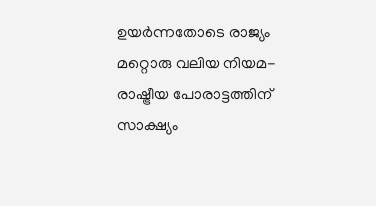ഉയർന്നതോടെ രാജ്യം മറ്റൊരു വലിയ നിയമ-രാഷ്ട്രീയ പോരാട്ടത്തിന് സാക്ഷ്യം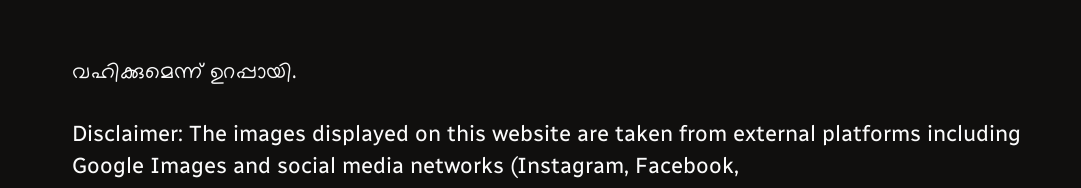വഹിക്കുമെന്ന് ഉറപ്പായി.

Disclaimer: The images displayed on this website are taken from external platforms including Google Images and social media networks (Instagram, Facebook,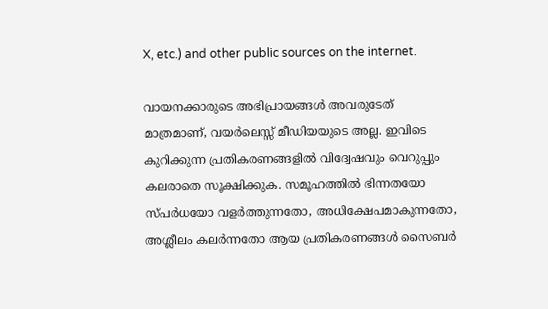X, etc.) and other public sources on the internet.

വായനക്കാരുടെ അഭിപ്രായങ്ങള്‍ അവരുടേത് മാത്രമാണ്, വയർലെസ്സ് മീഡിയയുടെ അല്ല. ഇവിടെ കുറിക്കുന്ന പ്രതികരണങ്ങളിൽ വിദ്വേഷവും വെറുപ്പും കലരാതെ സൂക്ഷിക്കുക. സമൂഹത്തിൽ ഭിന്നതയോ സ്‌പർധയോ വളർത്തുന്നതോ, അധിക്ഷേപമാകുന്നതോ, അശ്ലീലം കലർന്നതോ ആയ പ്രതികരണങ്ങൾ സൈബർ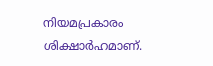നിയമപ്രകാരം ശിക്ഷാർഹമാണ്.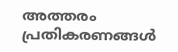അത്തരം പ്രതികരണങ്ങൾ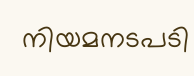നിയമനടപടി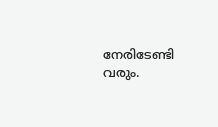നേരിടേണ്ടി വരും.